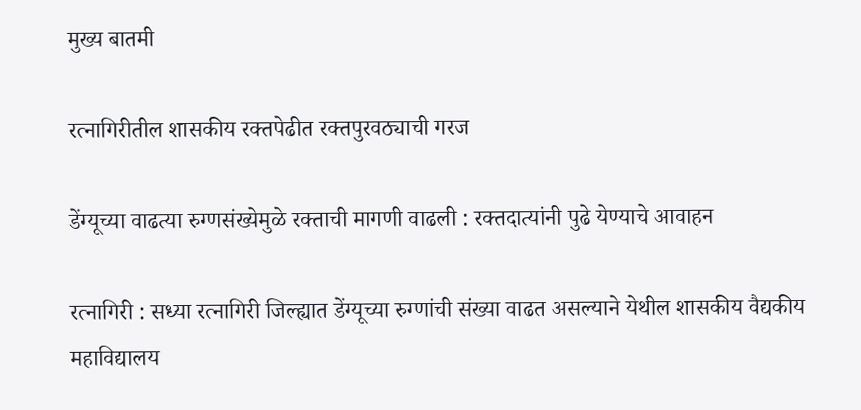मुख्य बातमी

रत्नागिरीतील शासकीय रक्तपेढीत रक्तपुरवठ्याची गरज

डेंग्यूच्या वाढत्या रुग्णसंख्येमुळे रक्ताची मागणी वाढली : रक्तदात्यांनी पुढे येण्याचे आवाहन

रत्नागिरी : सध्या रत्नागिरी जिल्ह्यात डेंग्यूच्या रुग्णांची संख्या वाढत असल्याने येथील शासकीय वैद्यकीय महाविद्यालय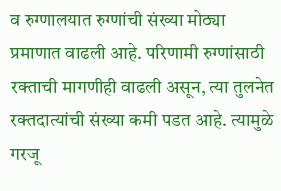व रुग्णालयात रुग्णांची संख्या मोठ्या प्रमाणात वाढली आहे. परिणामी रुग्णांसाठी रक्ताची मागणीही वाढली असून, त्या तुलनेत रक्तदात्यांची संख्या कमी पडत आहे. त्यामुळे गरजू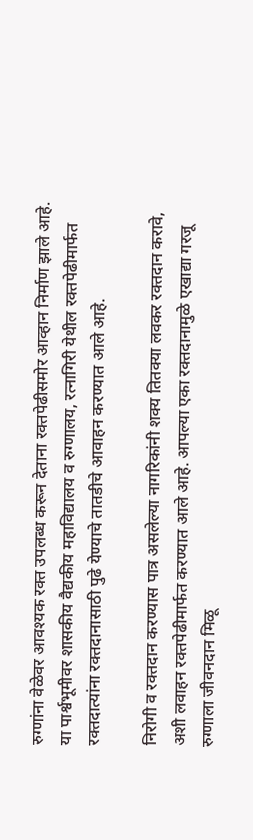रुग्णांना वेळेवर आवश्यक रक्त उपलब्ध करून देताना रक्तपेढीसमोर आव्हान निर्माण झाले आहे. या पार्श्वभूमीवर शासकीय वैद्यकीय महाविद्यालय व रुग्णालय, रत्नागिरी येथील रक्तपेढीमार्फत रक्तदात्यांना रक्तदानासाठी पुढे येण्याचे तातडीचे आवाहन करण्यात आले आहे.

निरोगी व रक्तदान करण्यास पात्र असलेल्या नागरिकांनी शक्य तितक्या लवकर रक्तदान करावे, अशी लवाहन रक्तपेढीमार्फत करण्यात आले आहे. आपल्या एका रक्तदानामुळे एखाद्या गरजू रुग्णाला जीवनदान मिळू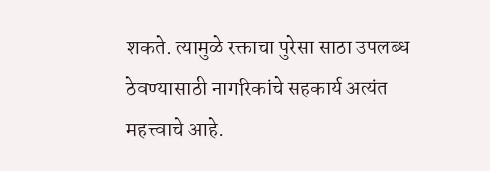शकते. त्यामुळे रक्ताचा पुरेसा साठा उपलब्ध ठेवण्यासाठी नागरिकांचे सहकार्य अत्यंत महत्त्वाचे आहे.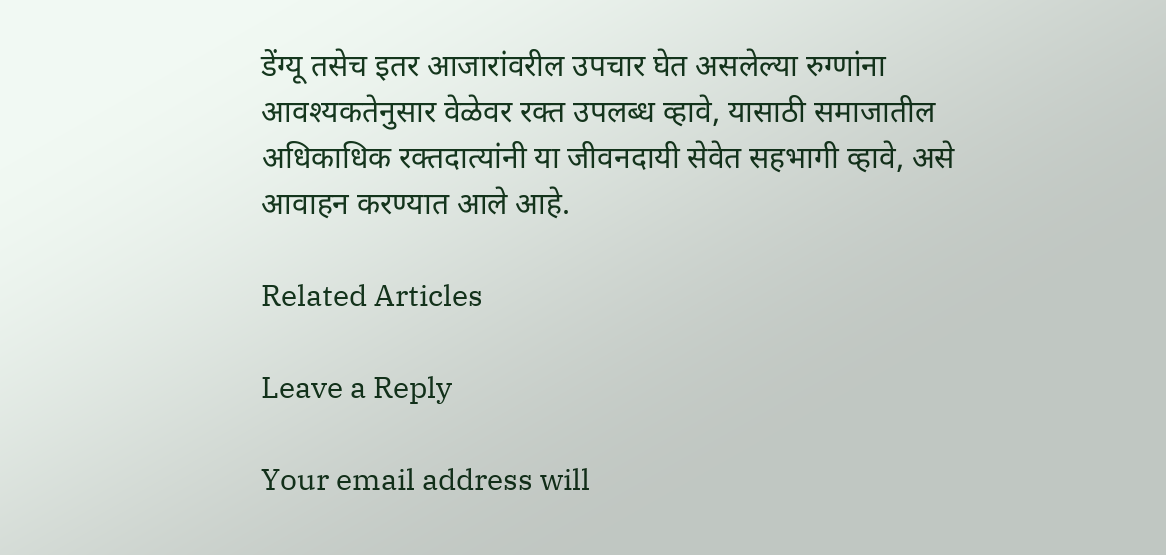डेंग्यू तसेच इतर आजारांवरील उपचार घेत असलेल्या रुग्णांना आवश्यकतेनुसार वेळेवर रक्त उपलब्ध व्हावे, यासाठी समाजातील अधिकाधिक रक्तदात्यांनी या जीवनदायी सेवेत सहभागी व्हावे, असे आवाहन करण्यात आले आहे.

Related Articles

Leave a Reply

Your email address will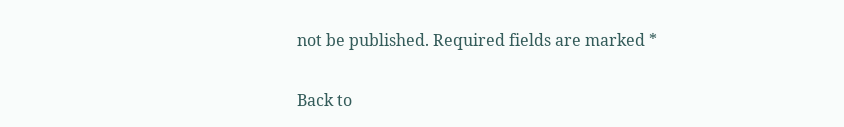not be published. Required fields are marked *

Back to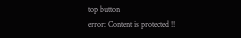top button
error: Content is protected !!